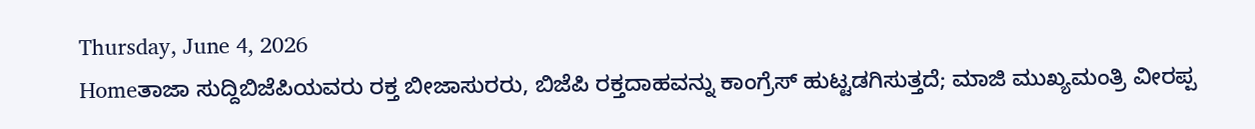Thursday, June 4, 2026
Homeತಾಜಾ ಸುದ್ದಿಬಿಜೆಪಿಯವರು ರಕ್ತ ಬೀಜಾಸುರರು, ಬಿಜೆಪಿ ರಕ್ತದಾಹವನ್ನು ಕಾಂಗ್ರೆಸ್ ಹುಟ್ಟಡಗಿಸುತ್ತದೆ; ಮಾಜಿ ಮುಖ್ಯಮಂತ್ರಿ ವೀರಪ್ಪ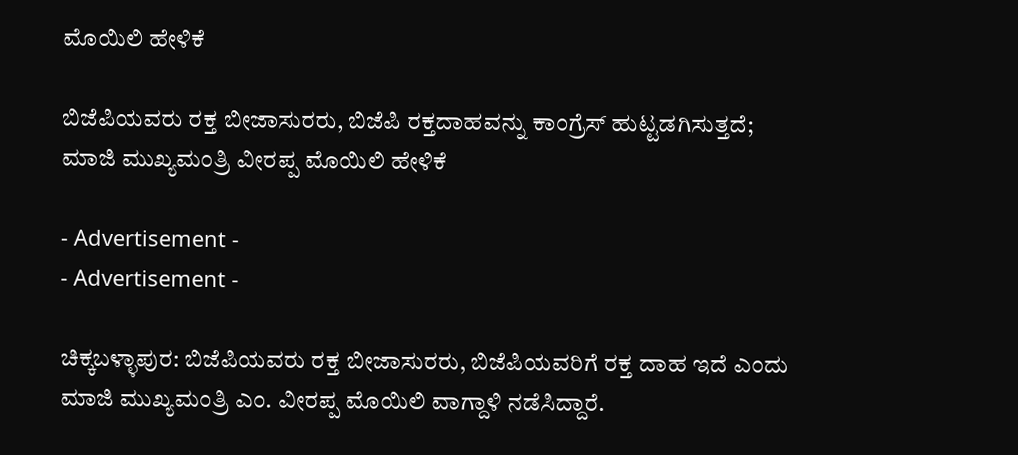ಮೊಯಿಲಿ ಹೇಳಿಕೆ

ಬಿಜೆಪಿಯವರು ರಕ್ತ ಬೀಜಾಸುರರು, ಬಿಜೆಪಿ ರಕ್ತದಾಹವನ್ನು ಕಾಂಗ್ರೆಸ್ ಹುಟ್ಟಡಗಿಸುತ್ತದೆ; ಮಾಜಿ ಮುಖ್ಯಮಂತ್ರಿ ವೀರಪ್ಪ ಮೊಯಿಲಿ ಹೇಳಿಕೆ

- Advertisement -
- Advertisement -

ಚಿಕ್ಕಬಳ್ಳಾಪುರ: ಬಿಜೆಪಿಯವರು ರಕ್ತ ಬೀಜಾಸುರರು, ಬಿಜೆಪಿಯವರಿಗೆ ರಕ್ತ ದಾಹ ಇದೆ ಎಂದು ಮಾಜಿ ಮುಖ್ಯಮಂತ್ರಿ ಎಂ. ವೀರಪ್ಪ ಮೊಯಿಲಿ ವಾಗ್ದಾಳಿ ನಡೆಸಿದ್ದಾರೆ.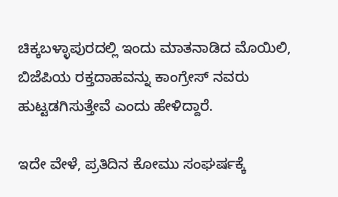ಚಿಕ್ಕಬಳ್ಳಾಪುರದಲ್ಲಿ ಇಂದು ಮಾತನಾಡಿದ ಮೊಯಿಲಿ, ಬಿಜೆಪಿಯ ರಕ್ತದಾಹವನ್ನು ಕಾಂಗ್ರೇಸ್ ನವರು ಹುಟ್ಟಡಗಿಸುತ್ತೇವೆ ಎಂದು ಹೇಳಿದ್ದಾರೆ.

ಇದೇ ವೇಳೆ, ಪ್ರತಿದಿನ ಕೋಮು ಸಂಘರ್ಷಕ್ಕೆ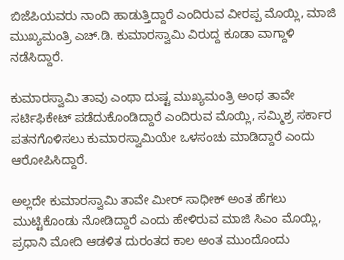ಬಿಜೆಪಿಯವರು ನಾಂದಿ ಹಾಡುತ್ತಿದ್ದಾರೆ ಎಂದಿರುವ ವೀರಪ್ಪ ಮೊಯ್ಲಿ, ಮಾಜಿ ಮುಖ್ಯಮಂತ್ರಿ ಎಚ್.ಡಿ. ಕುಮಾರಸ್ವಾಮಿ ವಿರುದ್ದ ಕೂಡಾ ವಾಗ್ದಾಳಿ ನಡೆಸಿದ್ದಾರೆ.

ಕುಮಾರಸ್ವಾಮಿ ತಾವು ಎಂಥಾ ದುಷ್ಟ ಮುಖ್ಯಮಂತ್ರಿ ಅಂಥ ತಾವೇ ಸರ್ಟಿಫಿಕೇಟ್ ಪಡೆದುಕೊಂಡಿದ್ದಾರೆ ಎಂದಿರುವ ಮೊಯ್ಲಿ, ಸಮ್ಮಿಶ್ರ ಸರ್ಕಾರ ಪತನಗೊಳಿಸಲು ಕುಮಾರಸ್ವಾಮಿಯೇ ಒಳಸಂಚು ಮಾಡಿದ್ದಾರೆ ಎಂದು ಆರೋಪಿಸಿದ್ದಾರೆ.

ಅಲ್ಲದೇ ಕುಮಾರಸ್ವಾಮಿ ತಾವೇ ಮೀರ್ ಸಾಧೀಕ್ ಅಂತ ಹೆಗಲು ಮುಟ್ಟಿಕೊಂಡು ನೋಡಿದ್ದಾರೆ ಎಂದು ಹೇಳಿರುವ ಮಾಜಿ‌ ಸಿಎಂ ಮೊಯ್ಲಿ, ಪ್ರಧಾನಿ ಮೋದಿ ಆಡಳಿತ ದುರಂತದ ಕಾಲ ಅಂತ ಮುಂದೊಂದು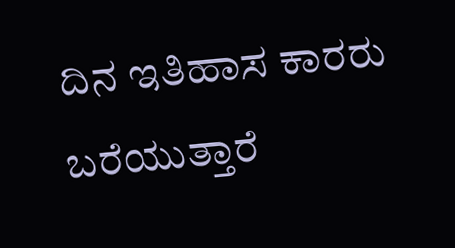ದಿನ ಇತಿಹಾಸ ಕಾರರು ಬರೆಯುತ್ತಾರೆ‌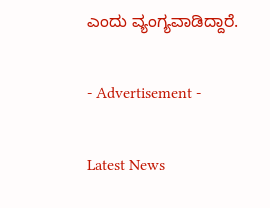ಎಂದು ವ್ಯಂಗ್ಯವಾಡಿದ್ದಾರೆ.

- Advertisement -

Latest News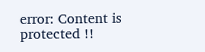error: Content is protected !!